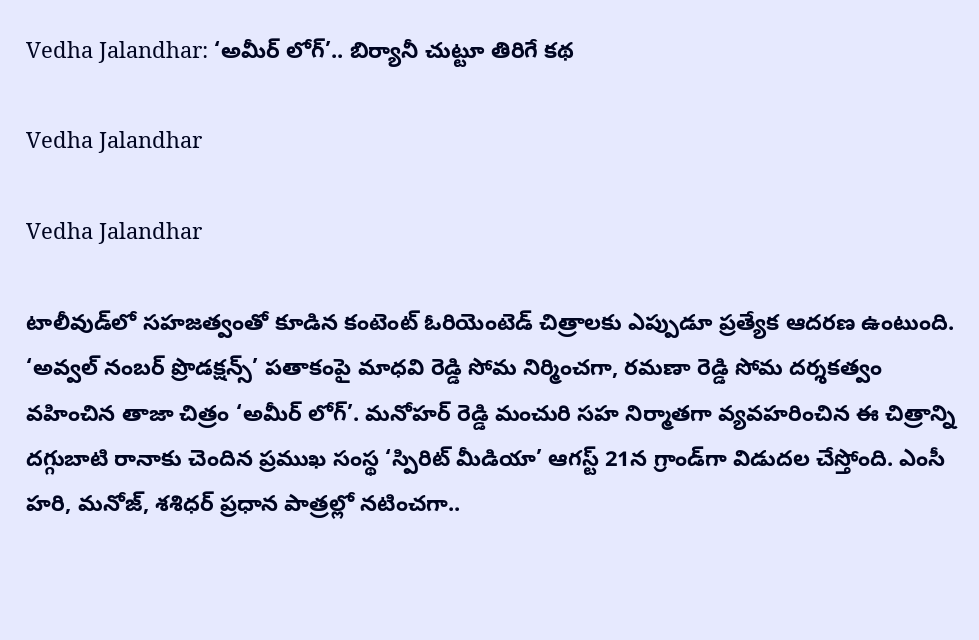Vedha Jalandhar: ‘అమీర్ లోగ్’.. బిర్యానీ చుట్టూ తిరిగే కథ

Vedha Jalandhar

Vedha Jalandhar

టాలీవుడ్‌లో సహజత్వంతో కూడిన కంటెంట్ ఓరియెంటెడ్ చిత్రాలకు ఎప్పుడూ ప్రత్యేక ఆదరణ ఉంటుంది. ‘అవ్వల్ నంబర్ ప్రొడక్షన్స్’ పతాకంపై మాధవి రెడ్డి సోమ నిర్మించగా, రమణా రెడ్డి సోమ దర్శకత్వం వహించిన తాజా చిత్రం ‘అమీర్ లోగ్’. మనోహర్ రెడ్డి మంచురి సహ నిర్మాతగా వ్యవహరించిన ఈ చిత్రాన్ని దగ్గుబాటి రానాకు చెందిన ప్రముఖ సంస్థ ‘స్పిరిట్ మీడియా’ ఆగస్ట్ 21న గ్రాండ్‌గా విడుదల చేస్తోంది. ఎంసీ హరి, మనోజ్, శశిధర్ ప్రధాన పాత్రల్లో నటించగా..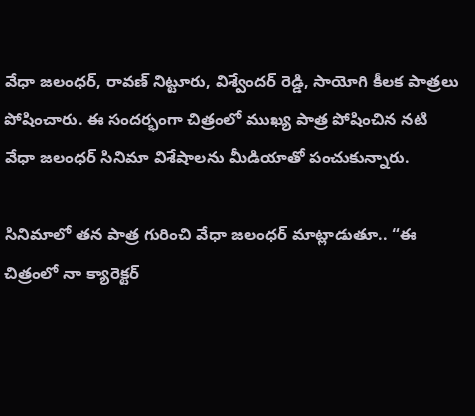వేధా జలంధర్, రావణ్ నిట్టూరు, విశ్వేందర్ రెడ్డి, సాయోగి కీలక పాత్రలు పోషించారు. ఈ సందర్భంగా చిత్రంలో ముఖ్య పాత్ర పోషించిన నటి వేధా జలంధర్ సినిమా విశేషాలను మీడియాతో పంచుకున్నారు.

సినిమాలో తన పాత్ర గురించి వేధా జలంధర్ మాట్లాడుతూ.. “ఈ చిత్రంలో నా క్యారెక్టర్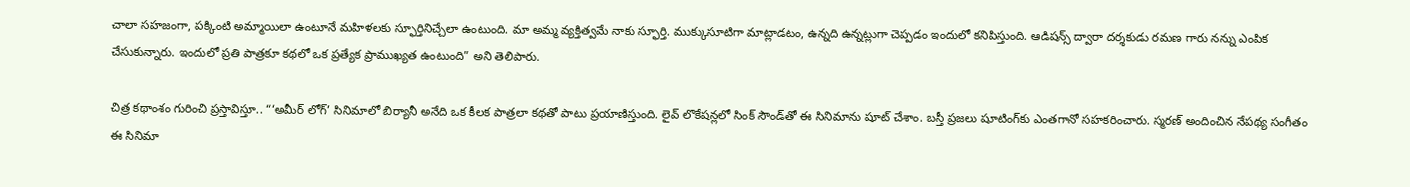చాలా సహజంగా, పక్కింటి అమ్మాయిలా ఉంటూనే మహిళలకు స్ఫూర్తినిచ్చేలా ఉంటుంది. మా అమ్మ వ్యక్తిత్వమే నాకు స్ఫూర్తి. ముక్కుసూటిగా మాట్లాడటం, ఉన్నది ఉన్నట్లుగా చెప్పడం ఇందులో కనిపిస్తుంది. ఆడిషన్స్ ద్వారా దర్శకుడు రమణ గారు నన్ను ఎంపిక చేసుకున్నారు. ఇందులో ప్రతి పాత్రకూ కథలో ఒక ప్రత్యేక ప్రాముఖ్యత ఉంటుంది” అని తెలిపారు.

చిత్ర కథాంశం గురించి ప్రస్తావిస్తూ.. “‘అమీర్ లోగ్’ సినిమాలో బిర్యానీ అనేది ఒక కీలక పాత్రలా కథతో పాటు ప్రయాణిస్తుంది. లైవ్ లొకేషన్లలో సింక్ సౌండ్‌తో ఈ సినిమాను షూట్ చేశాం. బస్తీ ప్రజలు షూటింగ్‌కు ఎంతగానో సహకరించారు. స్మరణ్ అందించిన నేపథ్య సంగీతం ఈ సినిమా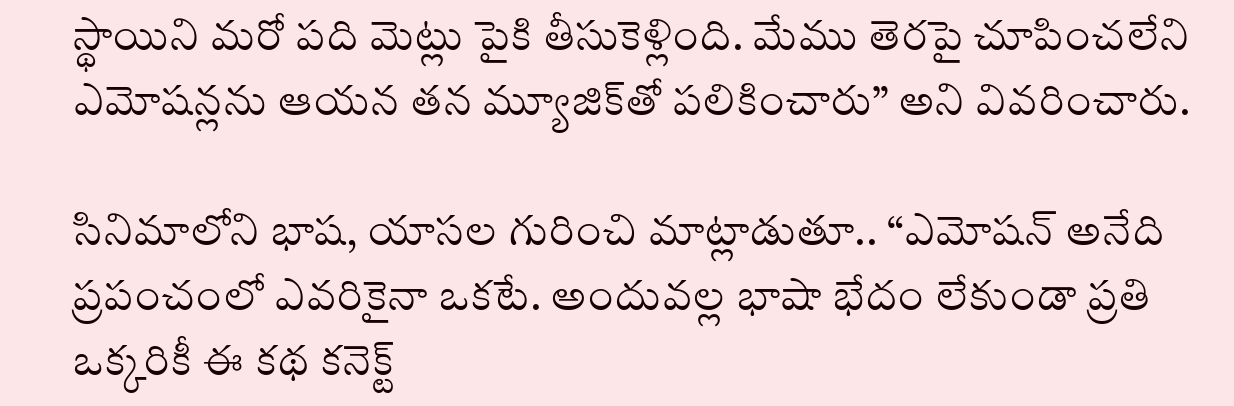స్థాయిని మరో పది మెట్లు పైకి తీసుకెళ్లింది. మేము తెరపై చూపించలేని ఎమోషన్లను ఆయన తన మ్యూజిక్‌తో పలికించారు” అని వివరించారు.

సినిమాలోని భాష, యాసల గురించి మాట్లాడుతూ.. “ఎమోషన్ అనేది ప్రపంచంలో ఎవరికైనా ఒకటే. అందువల్ల భాషా భేదం లేకుండా ప్రతి ఒక్కరికీ ఈ కథ కనెక్ట్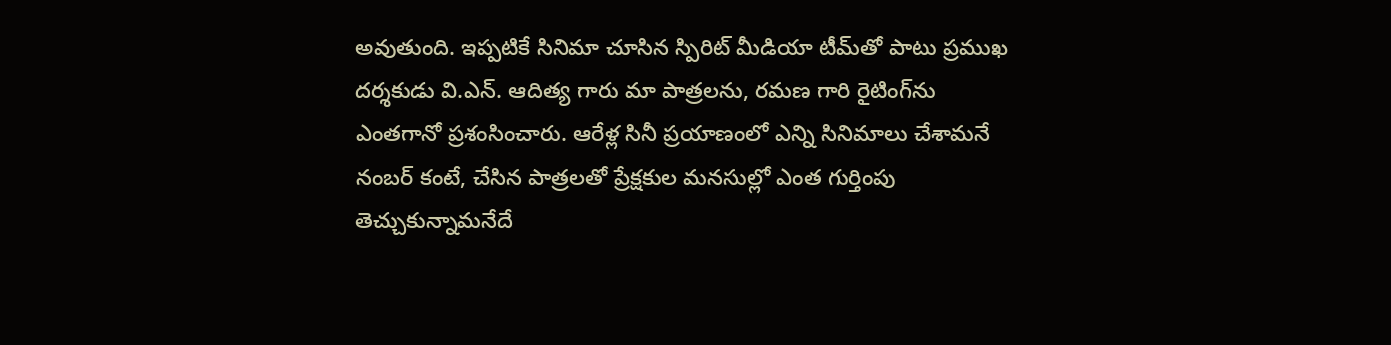అవుతుంది. ఇప్పటికే సినిమా చూసిన స్పిరిట్ మీడియా టీమ్‌తో పాటు ప్రముఖ దర్శకుడు వి.ఎన్. ఆదిత్య గారు మా పాత్రలను, రమణ గారి రైటింగ్‌ను ఎంతగానో ప్రశంసించారు. ఆరేళ్ల సినీ ప్రయాణంలో ఎన్ని సినిమాలు చేశామనే నంబర్ కంటే, చేసిన పాత్రలతో ప్రేక్షకుల మనసుల్లో ఎంత గుర్తింపు తెచ్చుకున్నామనేదే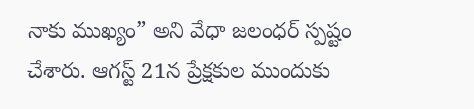నాకు ముఖ్యం” అని వేధా జలంధర్ స్పష్టం చేశారు. ఆగస్ట్ 21న ప్రేక్షకుల ముందుకు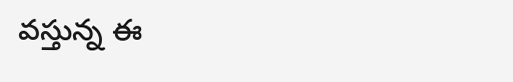వస్తున్న ఈ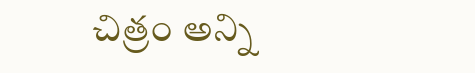చిత్రం అన్ని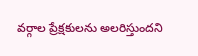వర్గాల ప్రేక్షకులను అలరిస్తుందని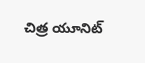చిత్ర యూనిట్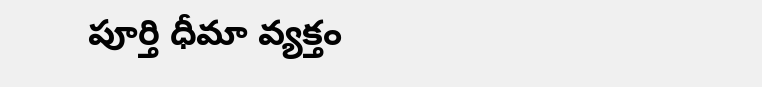పూర్తి ధీమా వ్యక్తం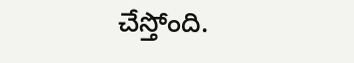చేస్తోంది.